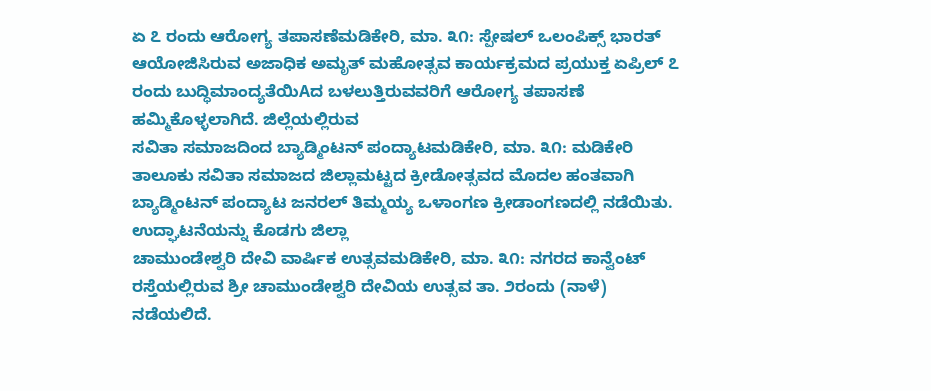ಏ ೭ ರಂದು ಆರೋಗ್ಯ ತಪಾಸಣೆಮಡಿಕೇರಿ, ಮಾ. ೩೧: ಸ್ಪೇಷಲ್ ಒಲಂಪಿಕ್ಸ್ ಭಾರತ್ ಆಯೋಜಿಸಿರುವ ಅಜಾಧಿಕ ಅಮೃತ್ ಮಹೋತ್ಸವ ಕಾರ್ಯಕ್ರಮದ ಪ್ರಯುಕ್ತ ಏಪ್ರಿಲ್ ೭ ರಂದು ಬುದ್ಧಿಮಾಂದ್ಯತೆಯಿAದ ಬಳಲುತ್ತಿರುವವರಿಗೆ ಆರೋಗ್ಯ ತಪಾಸಣೆ ಹಮ್ಮಿಕೊಳ್ಳಲಾಗಿದೆ. ಜಿಲ್ಲೆಯಲ್ಲಿರುವ
ಸವಿತಾ ಸಮಾಜದಿಂದ ಬ್ಯಾಡ್ಮಿಂಟನ್ ಪಂದ್ಯಾಟಮಡಿಕೇರಿ, ಮಾ. ೩೧: ಮಡಿಕೇರಿ ತಾಲೂಕು ಸವಿತಾ ಸಮಾಜದ ಜಿಲ್ಲಾಮಟ್ಟದ ಕ್ರೀಡೋತ್ಸವದ ಮೊದಲ ಹಂತವಾಗಿ ಬ್ಯಾಡ್ಮಿಂಟನ್ ಪಂದ್ಯಾಟ ಜನರಲ್ ತಿಮ್ಮಯ್ಯ ಒಳಾಂಗಣ ಕ್ರೀಡಾಂಗಣದಲ್ಲಿ ನಡೆಯಿತು. ಉದ್ಘಾಟನೆಯನ್ನು ಕೊಡಗು ಜಿಲ್ಲಾ
ಚಾಮುಂಡೇಶ್ವರಿ ದೇವಿ ವಾರ್ಷಿಕ ಉತ್ಸವಮಡಿಕೇರಿ, ಮಾ. ೩೧: ನಗರದ ಕಾನ್ವೆಂಟ್ ರಸ್ತೆಯಲ್ಲಿರುವ ಶ್ರೀ ಚಾಮುಂಡೇಶ್ವರಿ ದೇವಿಯ ಉತ್ಸವ ತಾ. ೨ರಂದು (ನಾಳೆ) ನಡೆಯಲಿದೆ.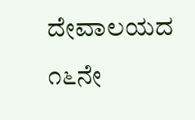ದೇವಾಲಯದ ೧೬ನೇ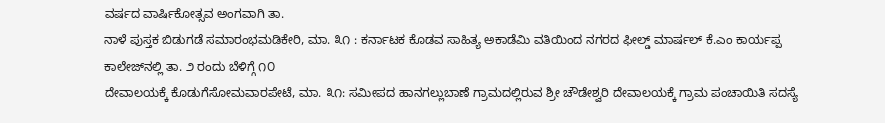ವರ್ಷದ ವಾರ್ಷಿಕೋತ್ಸವ ಅಂಗವಾಗಿ ತಾ.
ನಾಳೆ ಪುಸ್ತಕ ಬಿಡುಗಡೆ ಸಮಾರಂಭಮಡಿಕೇರಿ, ಮಾ. ೩೧ : ಕರ್ನಾಟಕ ಕೊಡವ ಸಾಹಿತ್ಯ ಅಕಾಡೆಮಿ ವತಿಯಿಂದ ನಗರದ ಫೀಲ್ಡ್ ಮಾರ್ಷಲ್ ಕೆ.ಎಂ ಕಾರ್ಯಪ್ಪ ಕಾಲೇಜ್‌ನಲ್ಲಿ ತಾ. ೨ ರಂದು ಬೆಳಿಗ್ಗೆ ೧೦
ದೇವಾಲಯಕ್ಕೆ ಕೊಡುಗೆಸೋಮವಾರಪೇಟೆ, ಮಾ. ೩೧: ಸಮೀಪದ ಹಾನಗಲ್ಲುಬಾಣೆ ಗ್ರಾಮದಲ್ಲಿರುವ ಶ್ರೀ ಚೌಡೇಶ್ವರಿ ದೇವಾಲಯಕ್ಕೆ ಗ್ರಾಮ ಪಂಚಾಯಿತಿ ಸದಸ್ಯೆ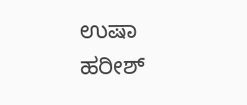ಉಷಾ ಹರೀಶ್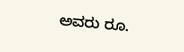ಅವರು ರೂ.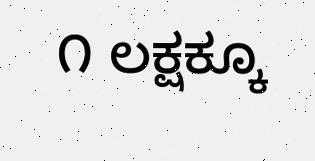೧ ಲಕ್ಷಕ್ಕೂ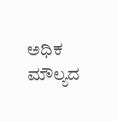ಅಧಿಕ ಮೌಲ್ಯದ